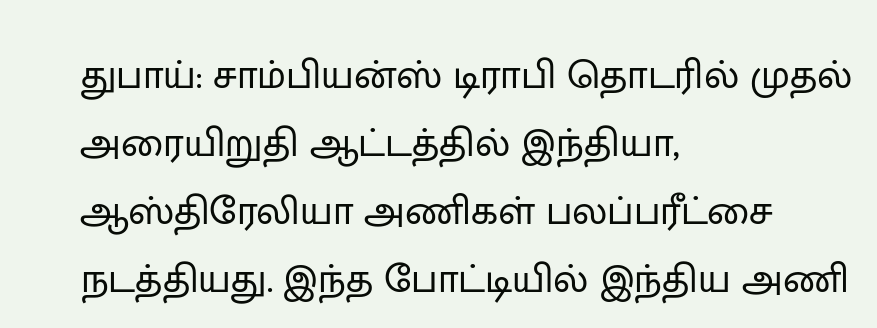துபாய்: சாம்பியன்ஸ் டிராபி தொடரில் முதல் அரையிறுதி ஆட்டத்தில் இந்தியா, ஆஸ்திரேலியா அணிகள் பலப்பரீட்சை நடத்தியது. இந்த போட்டியில் இந்திய அணி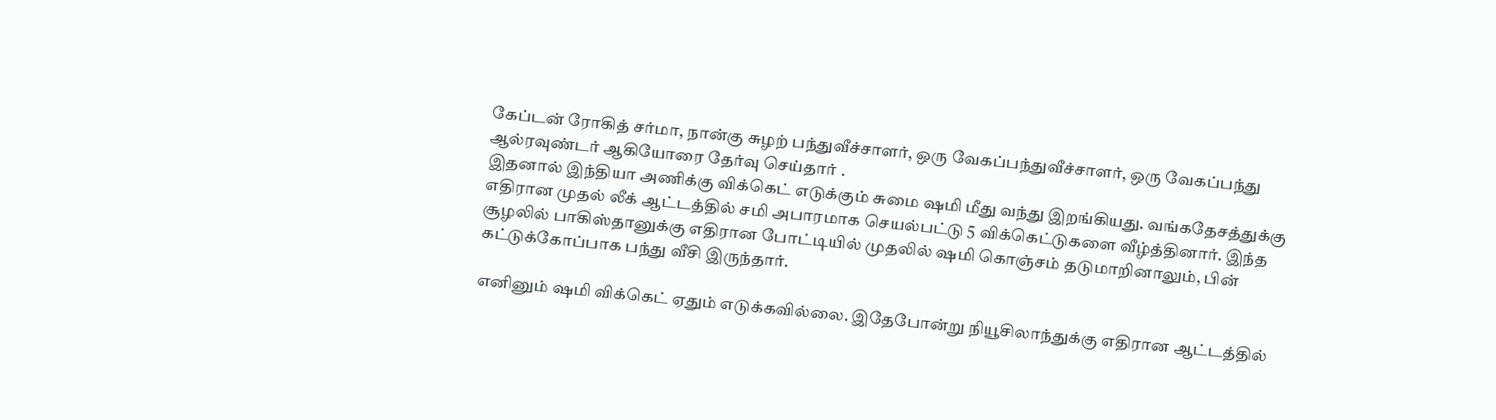கேப்டன் ரோகித் சர்மா, நான்கு சுழற் பந்துவீச்சாளர், ஒரு வேகப்பந்துவீச்சாளர், ஒரு வேகப்பந்து ஆல்ரவுண்டர் ஆகியோரை தேர்வு செய்தார் .
இதனால் இந்தியா அணிக்கு விக்கெட் எடுக்கும் சுமை ஷமி மீது வந்து இறங்கியது. வங்கதேசத்துக்கு எதிரான முதல் லீக் ஆட்டத்தில் சமி அபாரமாக செயல்பட்டு 5 விக்கெட்டுகளை வீழ்த்தினார். இந்த சூழலில் பாகிஸ்தானுக்கு எதிரான போட்டியில் முதலில் ஷமி கொஞ்சம் தடுமாறினாலும், பின் கட்டுக்கோப்பாக பந்து வீசி இருந்தார்.

எனினும் ஷமி விக்கெட் ஏதும் எடுக்கவில்லை. இதேபோன்று நியூசிலாந்துக்கு எதிரான ஆட்டத்தில்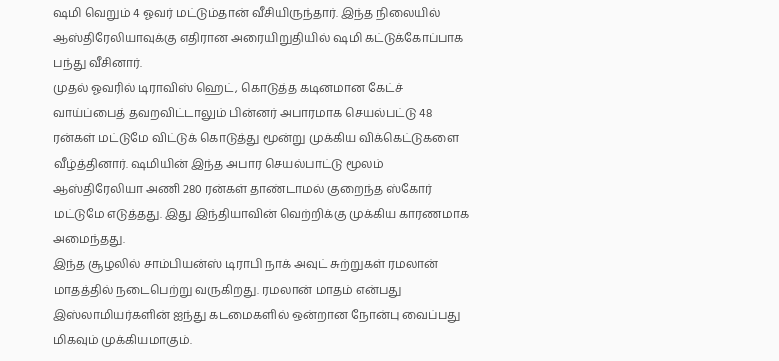ஷமி வெறும் 4 ஓவர் மட்டும்தான் வீசியிருந்தார். இந்த நிலையில் ஆஸ்திரேலியாவுக்கு எதிரான அரையிறுதியில் ஷமி கட்டுக்கோப்பாக பந்து வீசினார்.
முதல் ஓவரில் டிராவிஸ் ஹெட், கொடுத்த கடினமான கேட்ச் வாய்ப்பைத் தவறவிட்டாலும் பின்னர் அபாரமாக செயல்பட்டு 48 ரன்கள் மட்டுமே விட்டுக் கொடுத்து மூன்று முக்கிய விக்கெட்டுகளை வீழ்த்தினார். ஷமியின் இந்த அபார செயல்பாட்டு மூலம் ஆஸ்திரேலியா அணி 280 ரன்கள் தாண்டாமல் குறைந்த ஸ்கோர் மட்டுமே எடுத்தது. இது இந்தியாவின் வெற்றிக்கு முக்கிய காரணமாக அமைந்தது.
இந்த சூழலில் சாம்பியன்ஸ் டிராபி நாக் அவுட் சுற்றுகள் ரமலான் மாதத்தில் நடைபெற்று வருகிறது. ரமலான் மாதம் என்பது இஸ்லாமியர்களின் ஐந்து கடமைகளில் ஒன்றான நோன்பு வைப்பது மிகவும் முக்கியமாகும்.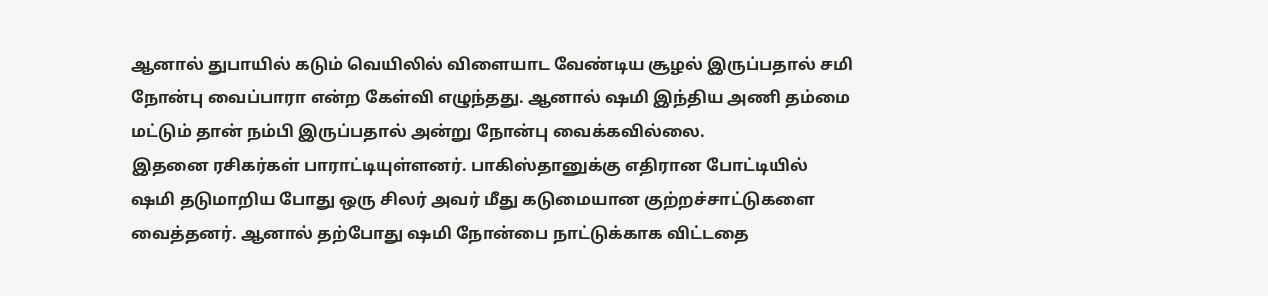ஆனால் துபாயில் கடும் வெயிலில் விளையாட வேண்டிய சூழல் இருப்பதால் சமி நோன்பு வைப்பாரா என்ற கேள்வி எழுந்தது. ஆனால் ஷமி இந்திய அணி தம்மை மட்டும் தான் நம்பி இருப்பதால் அன்று நோன்பு வைக்கவில்லை.
இதனை ரசிகர்கள் பாராட்டியுள்ளனர். பாகிஸ்தானுக்கு எதிரான போட்டியில் ஷமி தடுமாறிய போது ஒரு சிலர் அவர் மீது கடுமையான குற்றச்சாட்டுகளை வைத்தனர். ஆனால் தற்போது ஷமி நோன்பை நாட்டுக்காக விட்டதை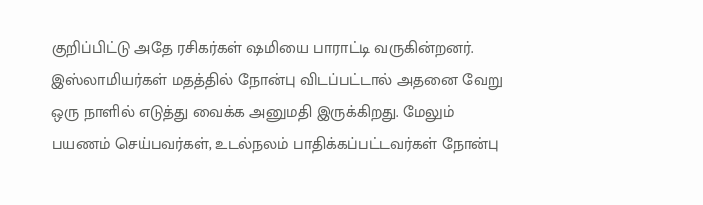குறிப்பிட்டு அதே ரசிகர்கள் ஷமியை பாராட்டி வருகின்றனர். இஸ்லாமியர்கள் மதத்தில் நோன்பு விடப்பட்டால் அதனை வேறு ஒரு நாளில் எடுத்து வைக்க அனுமதி இருக்கிறது. மேலும் பயணம் செய்பவர்கள், உடல்நலம் பாதிக்கப்பட்டவர்கள் நோன்பு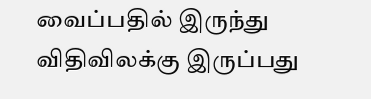வைப்பதில் இருந்து விதிவிலக்கு இருப்பது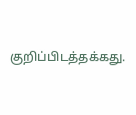குறிப்பிடத்தக்கது.